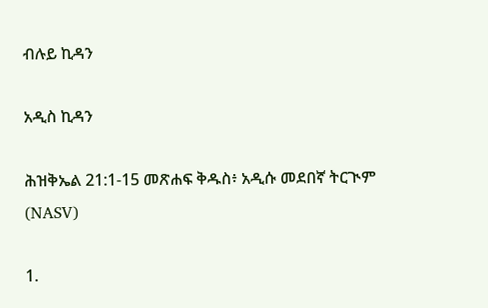ብሉይ ኪዳን

አዲስ ኪዳን

ሕዝቅኤል 21:1-15 መጽሐፍ ቅዱስ፥ አዲሱ መደበኛ ትርጒም (NASV)

1.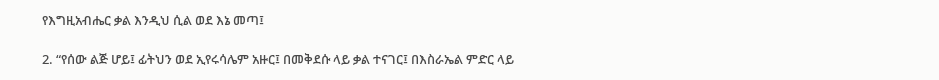የእግዚአብሔር ቃል እንዲህ ሲል ወደ እኔ መጣ፤

2. “የሰው ልጅ ሆይ፤ ፊትህን ወደ ኢየሩሳሌም አዙር፤ በመቅደሱ ላይ ቃል ተናገር፤ በእስራኤል ምድር ላይ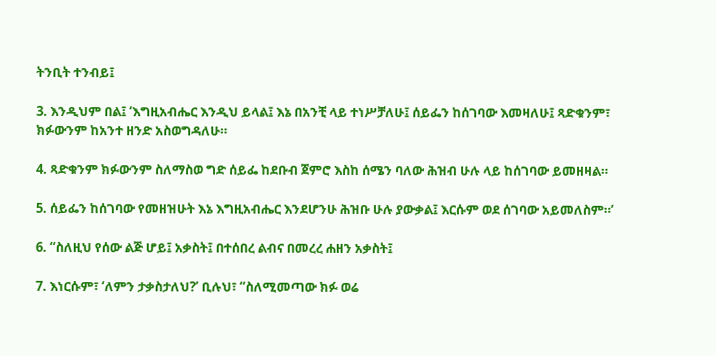ትንቢት ተንብይ፤

3. እንዲህም በል፤ ‘እግዚአብሔር እንዲህ ይላል፤ እኔ በአንቺ ላይ ተነሥቻለሁ፤ ሰይፌን ከሰገባው እመዛለሁ፤ ጻድቁንም፣ ክፉውንም ከአንተ ዘንድ አስወግዳለሁ።

4. ጻድቁንም ክፉውንም ስለማስወ ግድ ሰይፌ ከደቡብ ጀምሮ እስከ ሰሜን ባለው ሕዝብ ሁሉ ላይ ከሰገባው ይመዘዛል።

5. ሰይፌን ከሰገባው የመዘዝሁት እኔ እግዚአብሔር እንደሆንሁ ሕዝቡ ሁሉ ያውቃል፤ እርሱም ወደ ሰገባው አይመለስም።’

6. “ስለዚህ የሰው ልጅ ሆይ፤ አቃስት፤ በተሰበረ ልብና በመረረ ሐዘን አቃስት፤

7. እነርሱም፣ ‘ለምን ታቃስታለህ?’ ቢሉህ፣ “ስለሚመጣው ክፉ ወሬ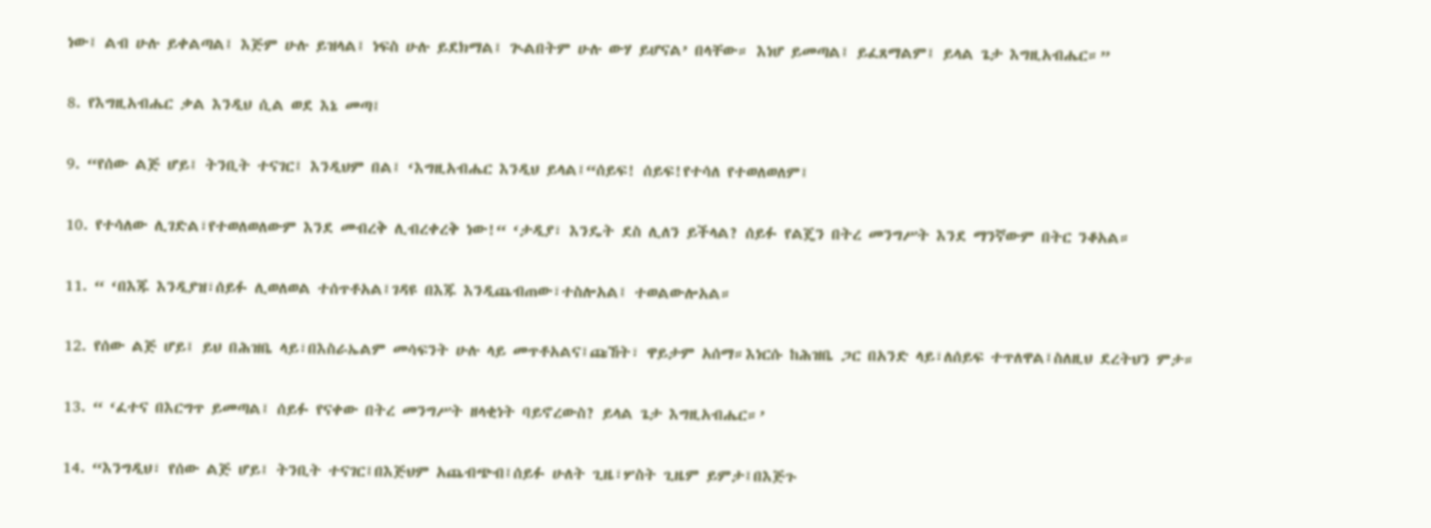ነው፤ ልብ ሁሉ ይቀልጣል፤ እጅም ሁሉ ይዝላል፤ ነፍስ ሁሉ ይደክማል፤ ጒልበትም ሁሉ ውሃ ይሆናል’ በላቸው። እነሆ ይመጣል፤ ይፈጸማልም፤ ይላል ጌታ እግዚአብሔር።”

8. የእግዚአብሔር ቃል እንዲህ ሲል ወደ እኔ መጣ፤

9. “የሰው ልጅ ሆይ፤ ትንቢት ተናገር፤ እንዲህም በል፤ ‘እግዚአብሔር እንዲህ ይላል፤“ሰይፍ! ሰይፍ!የተሳለ የተወለወለም፤

10. የተሳለው ሊገድል፣የተወለወለውም እንደ መብረቅ ሊብረቀረቅ ነው!“ ‘ታዲያ፣ እንዴት ደስ ሊለን ይችላል? ሰይፉ የልጄን በትረ መንግሥት እንደ ማንኛውም በትር ንቆአል።

11. “ ‘በእጁ እንዲያዝ፣ሰይፉ ሊወለወል ተሰጥቶአል፤ገዳዩ በእጁ እንዲጨብጠው፣ተስሎአል፤ ተወልውሎአል።

12. የሰው ልጅ ሆይ፤ ይህ በሕዝቤ ላይ፣በእስራኤልም መሳፍንት ሁሉ ላይ መጥቶአልና፤ጩኸት፣ ዋይታም አሰማ።እነርሱ ከሕዝቤ ጋር በአንድ ላይ፣ለሰይፍ ተጥለዋል፤ስለዚህ ደረትህን ምታ።

13. “ ‘ፈተና በእርግጥ ይመጣል፤ ሰይፉ የናቀው በትረ መንግሥት ዘላቂነት ባይኖረውስ? ይላል ጌታ እግዚአብሔር።’

14. “እንግዲህ፣ የሰው ልጅ ሆይ፤ ትንቢት ተናገር፤በእጅህም አጨብጭብ፤ሰይፉ ሁለት ጊዜ፣ሦስት ጊዜም ይምታ፤በእጅጉ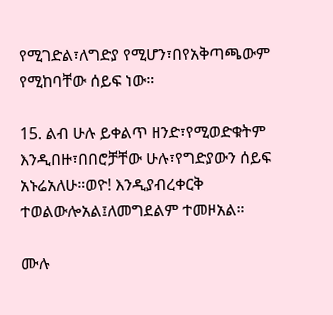የሚገድል፣ለግድያ የሚሆን፣በየአቅጣጫውም የሚከባቸው ሰይፍ ነው።

15. ልብ ሁሉ ይቀልጥ ዘንድ፣የሚወድቁትም እንዲበዙ፣በበሮቻቸው ሁሉ፣የግድያውን ሰይፍ አኑሬአለሁ።ወዮ! እንዲያብረቀርቅ ተወልውሎአል፤ለመግደልም ተመዞአል።

ሙሉ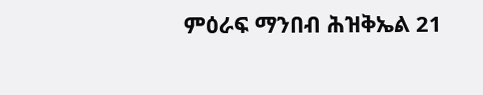ምዕራፍ ማንበብ ሕዝቅኤል 21